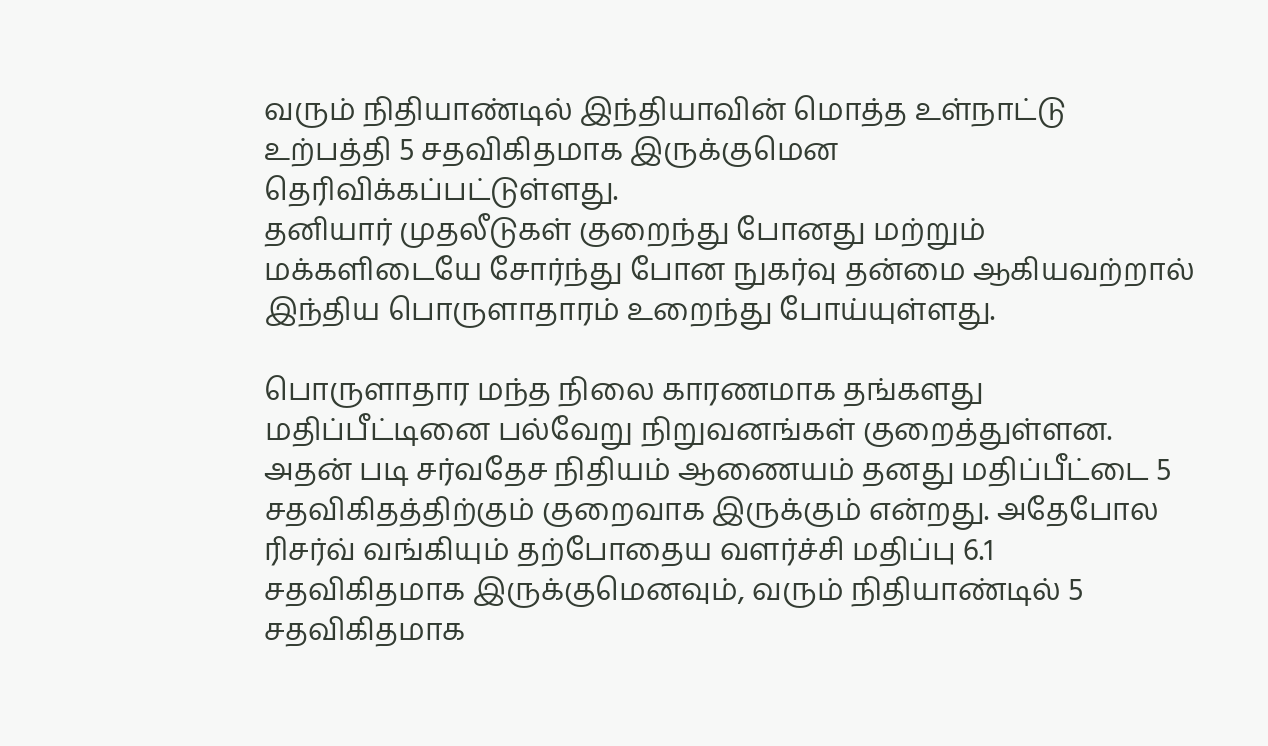வரும் நிதியாண்டில் இந்தியாவின் மொத்த உள்நாட்டு உற்பத்தி 5 சதவிகிதமாக இருக்குமென தெரிவிக்கப்பட்டுள்ளது.
தனியார் முதலீடுகள் குறைந்து போனது மற்றும் மக்களிடையே சோர்ந்து போன நுகர்வு தன்மை ஆகியவற்றால் இந்திய பொருளாதாரம் உறைந்து போய்யுள்ளது.

பொருளாதார மந்த நிலை காரணமாக தங்களது மதிப்பீட்டினை பல்வேறு நிறுவனங்கள் குறைத்துள்ளன. அதன் படி சர்வதேச நிதியம் ஆணையம் தனது மதிப்பீட்டை 5 சதவிகிதத்திற்கும் குறைவாக இருக்கும் என்றது. அதேபோல ரிசர்வ் வங்கியும் தற்போதைய வளர்ச்சி மதிப்பு 6.1 சதவிகிதமாக இருக்குமெனவும், வரும் நிதியாண்டில் 5 சதவிகிதமாக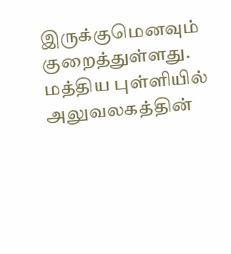இருக்குமெனவும் குறைத்துள்ளது.
மத்திய புள்ளியில் அலுவலகத்தின்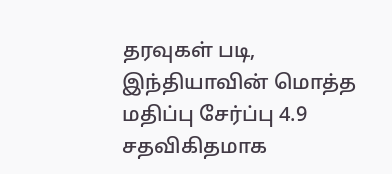தரவுகள் படி, இந்தியாவின் மொத்த மதிப்பு சேர்ப்பு 4.9 சதவிகிதமாக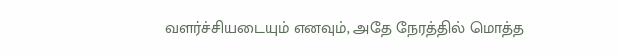வளர்ச்சியடையும் எனவும், அதே நேரத்தில் மொத்த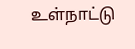உள்நாட்டு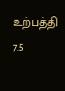உற்பத்தி 7.5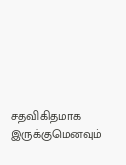சதவிகிதமாக இருக்குமெனவும்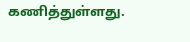கணித்துள்ளது.